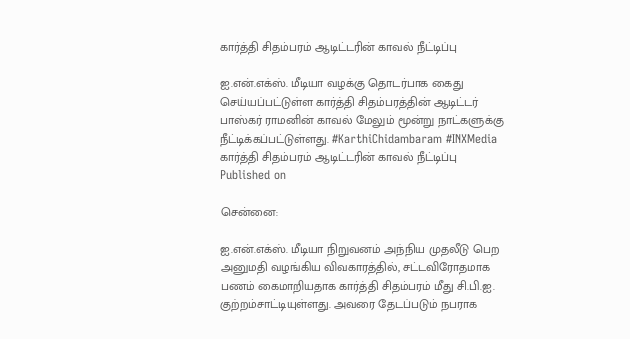கார்த்தி சிதம்பரம் ஆடிட்டரின் காவல் நீட்டிப்பு

ஐ.என்.எக்ஸ். மீடியா வழக்கு தொடர்பாக கைது செய்யப்பட்டுள்ள கார்த்தி சிதம்பரத்தின் ஆடிட்டர் பாஸ்கர் ராமனின் காவல் மேலும் மூன்று நாட்களுக்கு நீட்டிக்கப்பட்டுள்ளது. #KarthiChidambaram #INXMedia
கார்த்தி சிதம்பரம் ஆடிட்டரின் காவல் நீட்டிப்பு
Published on

சென்னை:

ஐ.என்.எக்ஸ். மீடியா நிறுவனம் அந்நிய முதலீடு பெற அனுமதி வழங்கிய விவகாரத்தில், சட்டவிரோதமாக பணம் கைமாறியதாக கார்த்தி சிதம்பரம் மீது சி.பி.ஐ. குற்றம்சாட்டியுள்ளது. அவரை தேடப்படும் நபராக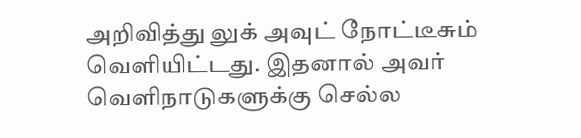அறிவித்து லுக் அவுட் நோட்டீசும் வெளியிட்டது. இதனால் அவர் வெளிநாடுகளுக்கு செல்ல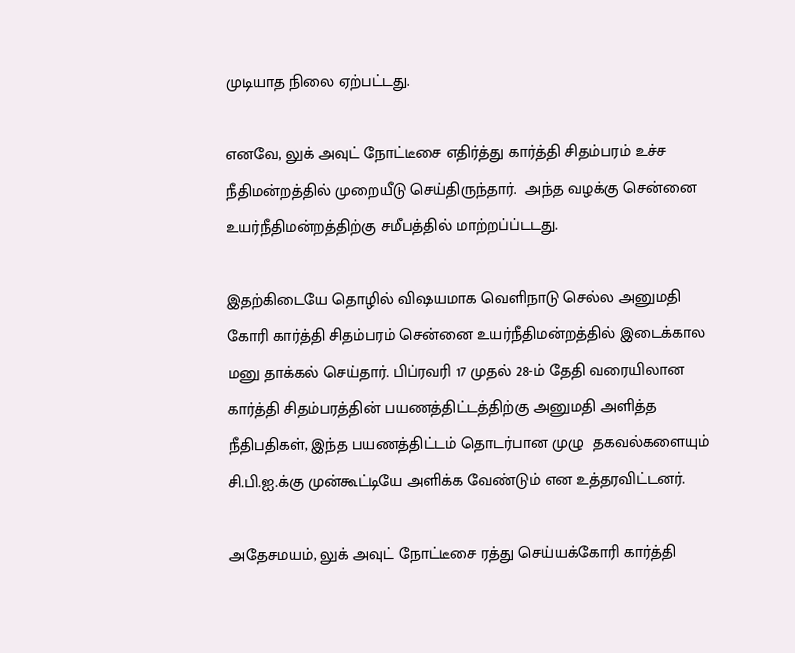முடியாத நிலை ஏற்பட்டது.

எனவே, லுக் அவுட் நோட்டீசை எதிர்த்து கார்த்தி சிதம்பரம் உச்ச நீதிமன்றத்தில் முறையீடு செய்திருந்தார்.  அந்த வழக்கு சென்னை உயர்நீதிமன்றத்திற்கு சமீபத்தில் மாற்றப்ப்டடது.

இதற்கிடையே தொழில் விஷயமாக வெளிநாடு செல்ல அனுமதி கோரி கார்த்தி சிதம்பரம் சென்னை உயர்நீதிமன்றத்தில் இடைக்கால மனு தாக்கல் செய்தார். பிப்ரவரி 17 முதல் 28-ம் தேதி வரையிலான கார்த்தி சிதம்பரத்தின் பயணத்திட்டத்திற்கு அனுமதி அளித்த நீதிபதிகள், இந்த பயணத்திட்டம் தொடர்பான முழு  தகவல்களையும் சி.பி.ஐ.க்கு முன்கூட்டியே அளிக்க வேண்டும் என உத்தரவிட்டனர்.

அதேசமயம், லுக் அவுட் நோட்டீசை ரத்து செய்யக்கோரி கார்த்தி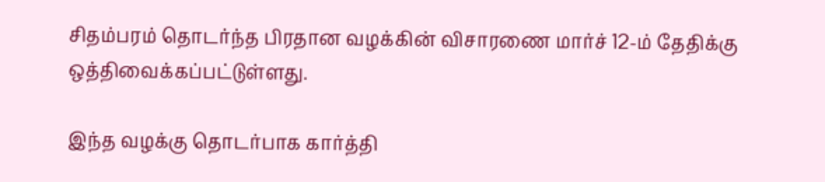சிதம்பரம் தொடர்ந்த பிரதான வழக்கின் விசாரணை மார்ச் 12-ம் தேதிக்கு ஒத்திவைக்கப்பட்டுள்ளது.

இந்த வழக்கு தொடர்பாக கார்த்தி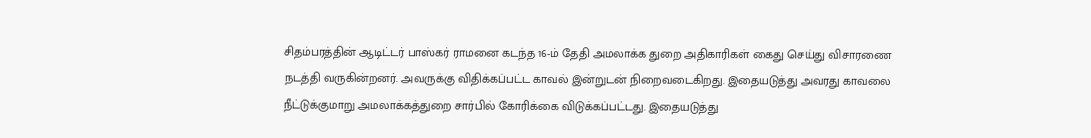சிதம்பரத்தின் ஆடிட்டர் பாஸ்கர் ராமனை கடந்த 16-ம் தேதி அமலாக்க துறை அதிகாரிகள் கைது செய்து விசாரணை நடத்தி வருகின்றனர். அவருக்கு விதிக்கப்பட்ட காவல் இன்றுடன் நிறைவடைகிறது. இதையடுத்து அவரது காவலை நீட்டுக்குமாறு அமலாக்கத்துறை சார்பில் கோரிக்கை விடுக்கப்பட்டது. இதையடுத்து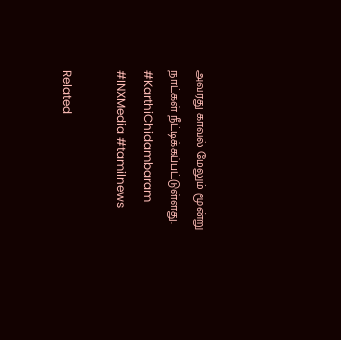அவரது காவல் மேலும் மூன்று நாட்கள் நீட்டிக்கப்பட்டுள்ளது. #KarthiChidambaram #INXMedia #tamilnews

Related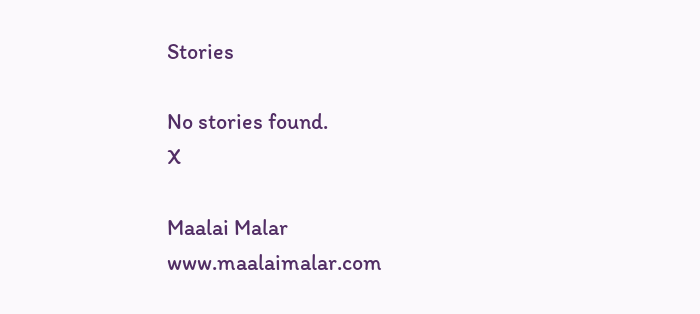Stories

No stories found.
X

Maalai Malar
www.maalaimalar.com